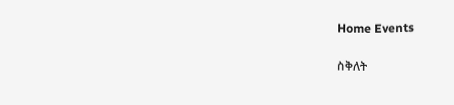Home Events

ስቅለት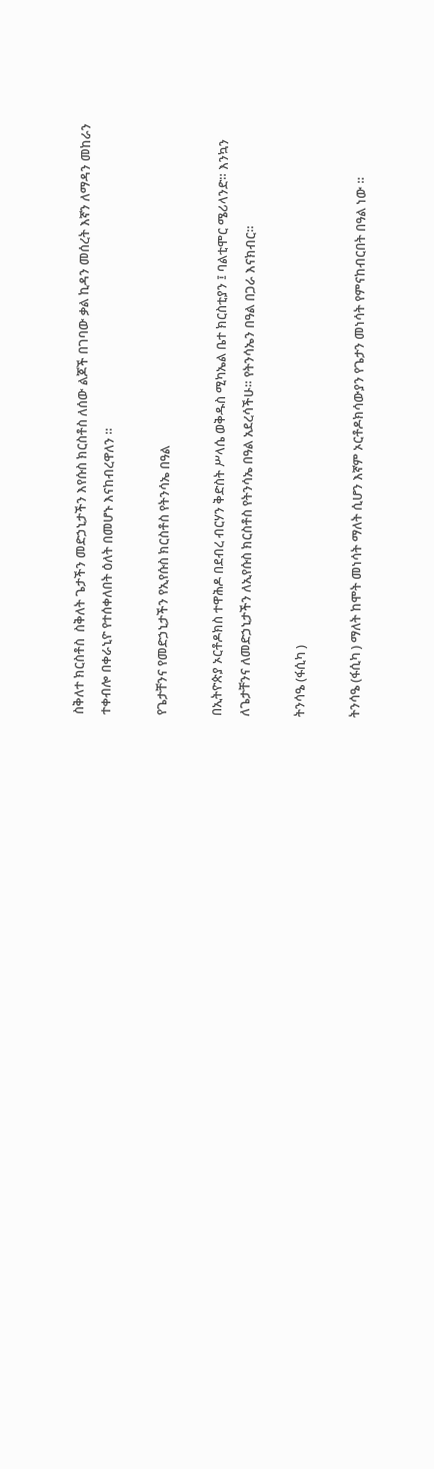ስቅለተ ክርስቶስ  ስቅለት ጌታችን መድኃኒታችን እየሱስ ክርስቶስ ለሰው ልጆች በገባው ቃል ኪዳን መሰረት እኛን ለማዳን መከራን ተቀብሎ በቀራኒዮ የተሰቀለበት ዕለት በመሆኑ እናከብረዋለን ።

የጌታቸንና የመድኃኒታችን የኢየሱስ ክርስቶስ የትንሳኤ በዓል

በኢትዮጵያ ኦርቶዶክስ ተዋሕዶ በደብረ ብርሃን ቅድስት ሥላሴ ወቅዱስ ሚካኤል ቤተ ክርስቲያን ፤ ባልቲሞር ሜሪላንድ። እንኳን ለጌታቸንና ለመድኃኒታችን ለኢየሱስ ክርስቶስ የትንሳኤ በዓል አደረሳችሁ። የትንሳኤን በዓል በጋራ እናክብር።

ትንሳዔ (ፋሲካ )

ትንሳዔ (ፋሲካ ) ማለት ከሞት መነሳት ማለት ሲሆን እኛም ኦርቶዶክሳውያን የጌታን መነሳት የምናከብርበት በዓል ነው ።